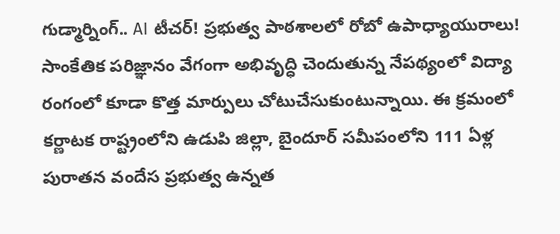గుడ్మార్నింగ్.. AI టీచర్! ప్రభుత్వ పాఠశాలలో రోబో ఉపాధ్యాయురాలు!
సాంకేతిక పరిజ్ఞానం వేగంగా అభివృద్ధి చెందుతున్న నేపథ్యంలో విద్యా రంగంలో కూడా కొత్త మార్పులు చోటుచేసుకుంటున్నాయి. ఈ క్రమంలో కర్ణాటక రాష్ట్రంలోని ఉడుపి జిల్లా, బైందూర్ సమీపంలోని 111 ఏళ్ల పురాతన వందేస ప్రభుత్వ ఉన్నత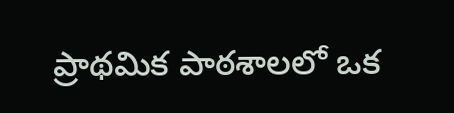ప్రాథమిక పాఠశాలలో ఒక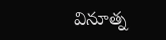వినూత్న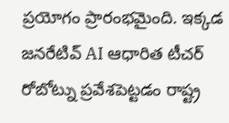ప్రయోగం ప్రారంభమైంది. ఇక్కడ జనరేటివ్ AI ఆధారిత టీచర్ రోబోట్ను ప్రవేశపెట్టడం రాష్ట్ర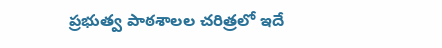ప్రభుత్వ పాఠశాలల చరిత్రలో ఇదే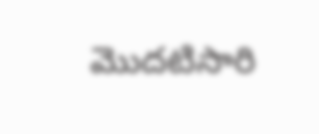మొదటిసారి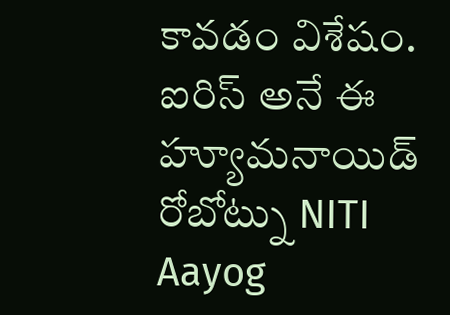కావడం విశేషం. ఐరిస్ అనే ఈ హ్యూమనాయిడ్ రోబోట్ను NITI Aayog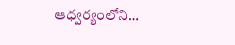ఆధ్వర్యంలోని…